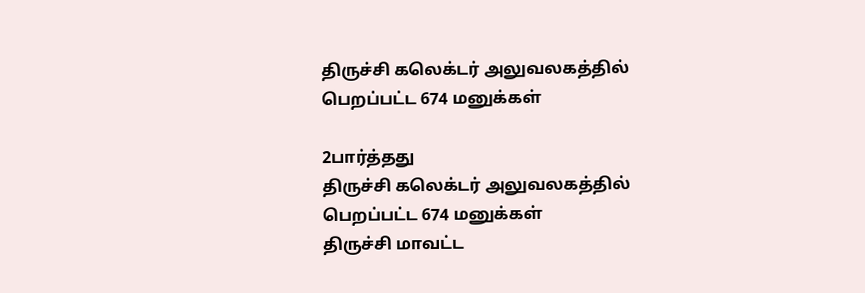திருச்சி கலெக்டர் அலுவலகத்தில் பெறப்பட்ட 674 மனுக்கள்

2பார்த்தது
திருச்சி கலெக்டர் அலுவலகத்தில் பெறப்பட்ட 674 மனுக்கள்
திருச்சி மாவட்ட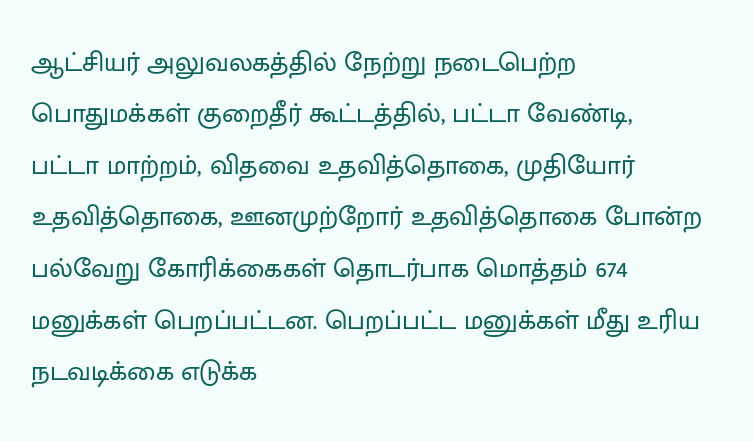ஆட்சியர் அலுவலகத்தில் நேற்று நடைபெற்ற பொதுமக்கள் குறைதீர் கூட்டத்தில், பட்டா வேண்டி, பட்டா மாற்றம், விதவை உதவித்தொகை, முதியோர் உதவித்தொகை, ஊனமுற்றோர் உதவித்தொகை போன்ற பல்வேறு கோரிக்கைகள் தொடர்பாக மொத்தம் 674 மனுக்கள் பெறப்பட்டன. பெறப்பட்ட மனுக்கள் மீது உரிய நடவடிக்கை எடுக்க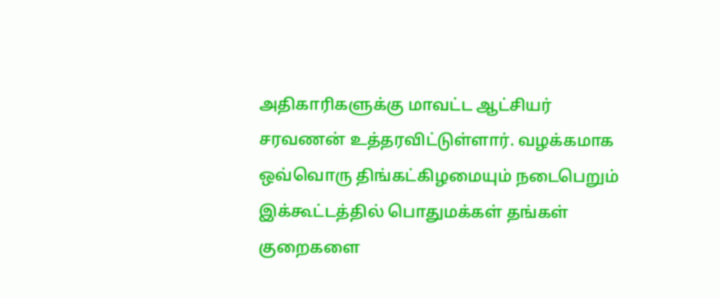அதிகாரிகளுக்கு மாவட்ட ஆட்சியர் சரவணன் உத்தரவிட்டுள்ளார். வழக்கமாக ஒவ்வொரு திங்கட்கிழமையும் நடைபெறும் இக்கூட்டத்தில் பொதுமக்கள் தங்கள் குறைகளை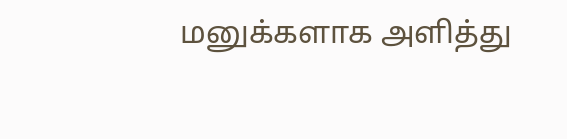மனுக்களாக அளித்து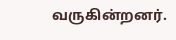வருகின்றனர்.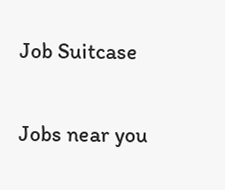Job Suitcase

Jobs near you